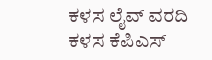ಕಳಸ ಲೈವ್ ವರದಿ
ಕಳಸ ಕೆಪಿಎಸ್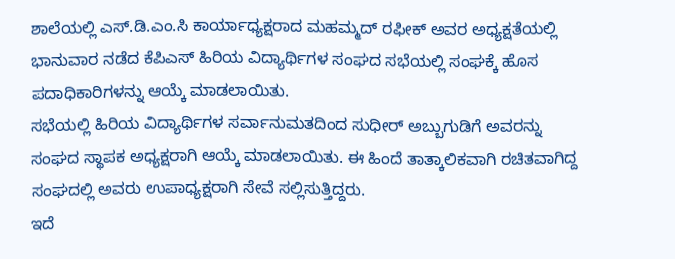ಶಾಲೆಯಲ್ಲಿ ಎಸ್.ಡಿ.ಎಂ.ಸಿ ಕಾರ್ಯಾಧ್ಯಕ್ಷರಾದ ಮಹಮ್ಮದ್ ರಫೀಕ್ ಅವರ ಅಧ್ಯಕ್ಷತೆಯಲ್ಲಿ ಭಾನುವಾರ ನಡೆದ ಕೆಪಿಎಸ್ ಹಿರಿಯ ವಿದ್ಯಾರ್ಥಿಗಳ ಸಂಘದ ಸಭೆಯಲ್ಲಿ ಸಂಘಕ್ಕೆ ಹೊಸ ಪದಾಧಿಕಾರಿಗಳನ್ನು ಆಯ್ಕೆ ಮಾಡಲಾಯಿತು.
ಸಭೆಯಲ್ಲಿ ಹಿರಿಯ ವಿದ್ಯಾರ್ಥಿಗಳ ಸರ್ವಾನುಮತದಿಂದ ಸುಧೀರ್ ಅಬ್ಬುಗುಡಿಗೆ ಅವರನ್ನು ಸಂಘದ ಸ್ಥಾಪಕ ಅಧ್ಯಕ್ಷರಾಗಿ ಆಯ್ಕೆ ಮಾಡಲಾಯಿತು. ಈ ಹಿಂದೆ ತಾತ್ಕಾಲಿಕವಾಗಿ ರಚಿತವಾಗಿದ್ದ ಸಂಘದಲ್ಲಿ ಅವರು ಉಪಾಧ್ಯಕ್ಷರಾಗಿ ಸೇವೆ ಸಲ್ಲಿಸುತ್ತಿದ್ದರು.
ಇದೆ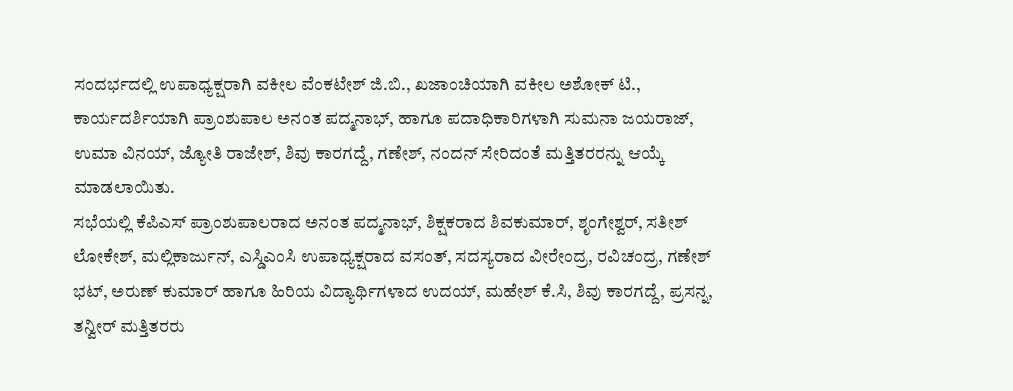ಸಂದರ್ಭದಲ್ಲಿ ಉಪಾಧ್ಯಕ್ಷರಾಗಿ ವಕೀಲ ವೆಂಕಟೇಶ್ ಜಿ.ಬಿ., ಖಜಾಂಚಿಯಾಗಿ ವಕೀಲ ಅಶೋಕ್ ಟಿ., ಕಾರ್ಯದರ್ಶಿಯಾಗಿ ಪ್ರಾಂಶುಪಾಲ ಅನಂತ ಪದ್ಮನಾಭ್, ಹಾಗೂ ಪದಾಧಿಕಾರಿಗಳಾಗಿ ಸುಮನಾ ಜಯರಾಜ್, ಉಮಾ ವಿನಯ್, ಜ್ಯೋತಿ ರಾಜೇಶ್, ಶಿವು ಕಾರಗದ್ದೆ, ಗಣೇಶ್, ನಂದನ್ ಸೇರಿದಂತೆ ಮತ್ತಿತರರನ್ನು ಆಯ್ಕೆ ಮಾಡಲಾಯಿತು.
ಸಭೆಯಲ್ಲಿ ಕೆಪಿಎಸ್ ಪ್ರಾಂಶುಪಾಲರಾದ ಅನಂತ ಪದ್ಮನಾಭ್, ಶಿಕ್ಷಕರಾದ ಶಿವಕುಮಾರ್, ಶೃಂಗೇಶ್ವರ್, ಸತೀಶ್ ಲೋಕೇಶ್, ಮಲ್ಲಿಕಾರ್ಜುನ್, ಎಸ್ಡಿಎಂಸಿ ಉಪಾಧ್ಯಕ್ಷರಾದ ವಸಂತ್, ಸದಸ್ಯರಾದ ವೀರೇಂದ್ರ, ರವಿಚಂದ್ರ, ಗಣೇಶ್ ಭಟ್, ಅರುಣ್ ಕುಮಾರ್ ಹಾಗೂ ಹಿರಿಯ ವಿದ್ಯಾರ್ಥಿಗಳಾದ ಉದಯ್, ಮಹೇಶ್ ಕೆ.ಸಿ, ಶಿವು ಕಾರಗದ್ದೆ, ಪ್ರಸನ್ನ, ತನ್ವೀರ್ ಮತ್ತಿತರರು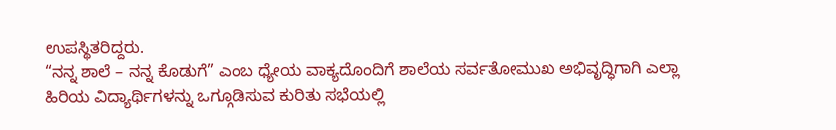ಉಪಸ್ಥಿತರಿದ್ದರು.
“ನನ್ನ ಶಾಲೆ – ನನ್ನ ಕೊಡುಗೆ” ಎಂಬ ಧ್ಯೇಯ ವಾಕ್ಯದೊಂದಿಗೆ ಶಾಲೆಯ ಸರ್ವತೋಮುಖ ಅಭಿವೃದ್ಧಿಗಾಗಿ ಎಲ್ಲಾ ಹಿರಿಯ ವಿದ್ಯಾರ್ಥಿಗಳನ್ನು ಒಗ್ಗೂಡಿಸುವ ಕುರಿತು ಸಭೆಯಲ್ಲಿ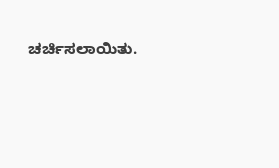ಚರ್ಚಿಸಲಾಯಿತು.